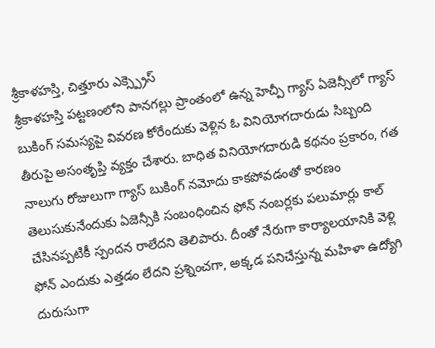శ్రీకాళహస్తి, చిత్తూరు ఎక్స్ప్రెస్
శ్రీకాళహస్తి పట్టణంలోని పానగల్లు ప్రాంతంలో ఉన్న హెచ్పీ గ్యాస్ ఏజెన్సీలో గ్యాస్ బుకింగ్ సమస్యపై వివరణ కోరేందుకు వెళ్లిన ఓ వినియోగదారుడు సిబ్బంది తీరుపై అసంతృప్తి వ్యక్తం చేశారు. బాధిత వినియోగదారుడి కథనం ప్రకారం, గత నాలుగు రోజులుగా గ్యాస్ బుకింగ్ నమోదు కాకపోవడంతో కారణం తెలుసుకునేందుకు ఏజెన్సీకి సంబంధించిన ఫోన్ నంబర్లకు పలుమార్లు కాల్ చేసినప్పటికీ స్పందన రాలేదని తెలిపారు. దీంతో నేరుగా కార్యాలయానికి వెళ్లి ఫోన్ ఎందుకు ఎత్తడం లేదని ప్రశ్నించగా, అక్కడ పనిచేస్తున్న మహిళా ఉద్యోగి దురుసుగా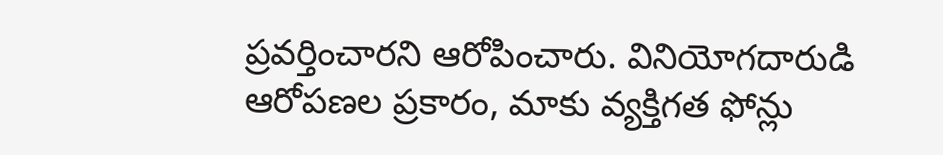ప్రవర్తించారని ఆరోపించారు. వినియోగదారుడి ఆరోపణల ప్రకారం, మాకు వ్యక్తిగత ఫోన్లు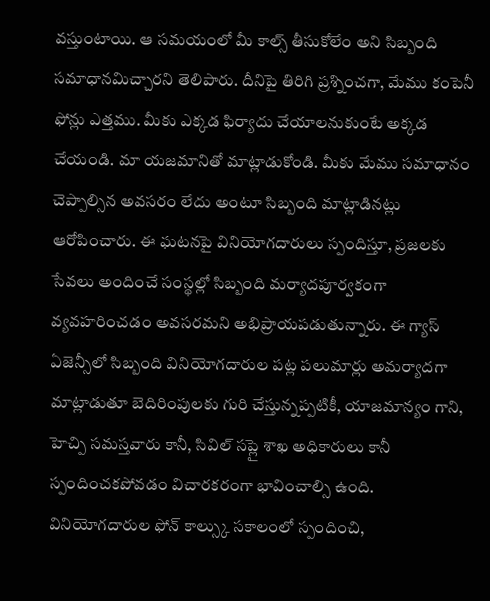వస్తుంటాయి. ఆ సమయంలో మీ కాల్స్ తీసుకోలేం అని సిబ్బంది సమాధానమిచ్చారని తెలిపారు. దీనిపై తిరిగి ప్రశ్నించగా, మేము కంపెనీ ఫోన్లు ఎత్తము. మీకు ఎక్కడ ఫిర్యాదు చేయాలనుకుంటే అక్కడ చేయండి. మా యజమానితో మాట్లాడుకోండి. మీకు మేము సమాధానం చెప్పాల్సిన అవసరం లేదు అంటూ సిబ్బంది మాట్లాడినట్లు ఆరోపించారు. ఈ ఘటనపై వినియోగదారులు స్పందిస్తూ, ప్రజలకు సేవలు అందించే సంస్థల్లో సిబ్బంది మర్యాదపూర్వకంగా వ్యవహరించడం అవసరమని అభిప్రాయపడుతున్నారు. ఈ గ్యాస్ ఏజెన్సీలో సిబ్బంది వినియోగదారుల పట్ల పలుమార్లు అమర్యాదగా మాట్లాడుతూ బెదిరింపులకు గురి చేస్తున్నప్పటికీ, యాజమాన్యం గాని, హెచ్పి సమస్తవారు కానీ, సివిల్ సప్లై శాఖ అధికారులు కానీ స్పందించకపోవడం విచారకరంగా భావించాల్సి ఉంది. వినియోగదారుల ఫోన్ కాల్స్కు సకాలంలో స్పందించి,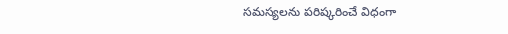సమస్యలను పరిష్కరించే విధంగా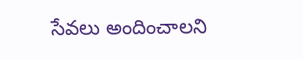సేవలు అందించాలని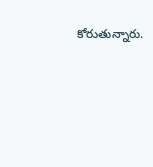కోరుతున్నారు.